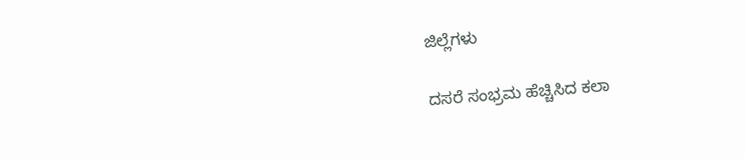ಜಿಲ್ಲೆಗಳು

ದಸರೆ ಸಂಭ್ರಮ ಹೆಚ್ಚಿಸಿದ ಕಲಾ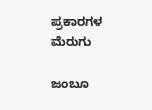ಪ್ರಕಾರಗಳ ಮೆರುಗು

ಜಂಬೂ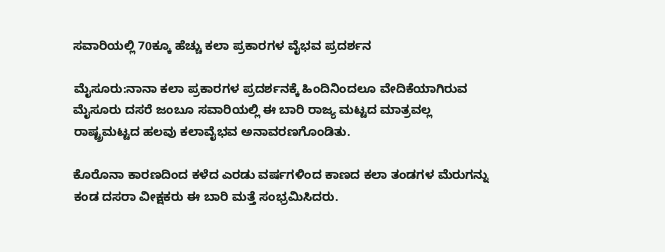ಸವಾರಿಯಲ್ಲಿ 70ಕ್ಕೂ ಹೆಚ್ಚು ಕಲಾ ಪ್ರಕಾರಗಳ ವೈಭವ ಪ್ರದರ್ಶನ

ಮೈಸೂರು:ನಾನಾ ಕಲಾ ಪ್ರಕಾರಗಳ ಪ್ರದರ್ಶನಕ್ಕೆ ಹಿಂದಿನಿಂದಲೂ ವೇದಿಕೆಯಾಗಿರುವ ಮೈಸೂರು ದಸರೆ ಜಂಬೂ ಸವಾರಿಯಲ್ಲಿ ಈ ಬಾರಿ ರಾಜ್ಯ ಮಟ್ಟದ ಮಾತ್ರವಲ್ಲ ರಾಷ್ಟ್ರಮಟ್ಟದ ಹಲವು ಕಲಾವೈಭವ ಅನಾವರಣಗೊಂಡಿತು.

ಕೊರೊನಾ ಕಾರಣದಿಂದ ಕಳೆದ ಎರಡು ವರ್ಷಗಳಿಂದ ಕಾಣದ ಕಲಾ ತಂಡಗಳ ಮೆರುಗನ್ನು ಕಂಡ ದಸರಾ ವೀಕ್ಷಕರು ಈ ಬಾರಿ ಮತ್ತೆ ಸಂಭ್ರಮಿಸಿದರು.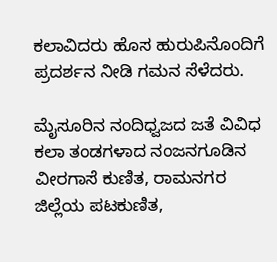ಕಲಾವಿದರು ಹೊಸ ಹುರುಪಿನೊಂದಿಗೆ ಪ್ರದರ್ಶನ ನೀಡಿ ಗಮನ ಸೆಳೆದರು.

ಮೈಸೂರಿನ ನಂದಿಧ್ವಜದ ಜತೆ ವಿವಿಧ ಕಲಾ ತಂಡಗಳಾದ ನಂಜನಗೂಡಿನ ವೀರಗಾಸೆ ಕುಣಿತ, ರಾಮನಗರ ಜಿಲ್ಲೆಯ ಪಟಕುಣಿತ,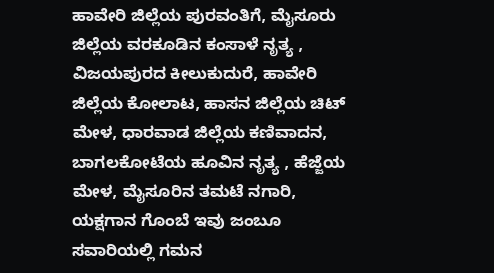ಹಾವೇರಿ ಜಿಲ್ಲೆಯ ಪುರವಂತಿಗೆ, ಮೈಸೂರು ಜಿಲ್ಲೆಯ ವರಕೂಡಿನ ಕಂಸಾಳೆ ನೃತ್ಯ , ವಿಜಯಪುರದ ಕೀಲುಕುದುರೆ, ಹಾವೇರಿ ಜಿಲ್ಲೆಯ ಕೋಲಾಟ, ಹಾಸನ ಜಿಲ್ಲೆಯ ಚಿಟ್ ಮೇಳ, ಧಾರವಾಡ ಜಿಲ್ಲೆಯ ಕಣಿವಾದನ, ಬಾಗಲಕೋಟೆಯ ಹೂವಿನ ನೃತ್ಯ , ಹೆಜ್ಜೆಯ ಮೇಳ, ಮೈಸೂರಿನ ತಮಟೆ ನಗಾರಿ, ಯಕ್ಷಗಾನ ಗೊಂಬೆ ಇವು ಜಂಬೂ ಸವಾರಿಯಲ್ಲಿ ಗಮನ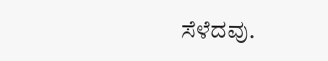ಸೆಳೆದವು.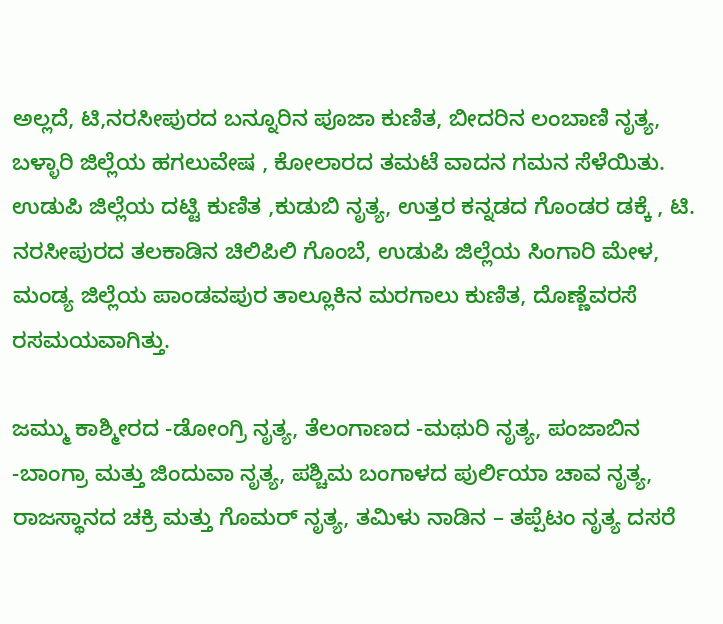ಅಲ್ಲದೆ, ಟಿ,ನರಸೀಪುರದ ಬನ್ನೂರಿನ ಪೂಜಾ ಕುಣಿತ, ಬೀದರಿನ ಲಂಬಾಣಿ ನೃತ್ಯ, ಬಳ್ಳಾರಿ ಜಿಲ್ಲೆಯ ಹಗಲುವೇಷ , ಕೋಲಾರದ ತಮಟೆ ವಾದನ ಗಮನ ಸೆಳೆಯಿತು. ಉಡುಪಿ ಜಿಲ್ಲೆಯ ದಟ್ಟಿ ಕುಣಿತ ,ಕುಡುಬಿ ನೃತ್ಯ, ಉತ್ತರ ಕನ್ನಡದ ಗೊಂಡರ ಡಕ್ಕೆ , ಟಿ. ನರಸೀಪುರದ ತಲಕಾಡಿನ ಚಿಲಿಪಿಲಿ ಗೊಂಬೆ, ಉಡುಪಿ ಜಿಲ್ಲೆಯ ಸಿಂಗಾರಿ ಮೇಳ, ಮಂಡ್ಯ ಜಿಲ್ಲೆಯ ಪಾಂಡವಪುರ ತಾಲ್ಲೂಕಿನ ಮರಗಾಲು ಕುಣಿತ, ದೊಣ್ಣೆವರಸೆ ರಸಮಯವಾಗಿತ್ತು.

ಜಮ್ಮು ಕಾಶ್ಮೀರದ -ಡೋಂಗ್ರಿ ನೃತ್ಯ, ತೆಲಂಗಾಣದ -ಮಥುರಿ ನೃತ್ಯ, ಪಂಜಾಬಿನ -ಬಾಂಗ್ರಾ ಮತ್ತು ಜಿಂದುವಾ ನೃತ್ಯ, ಪಶ್ಚಿಮ ಬಂಗಾಳದ ಪುರ್ಲಿಯಾ ಚಾವ ನೃತ್ಯ, ರಾಜಸ್ಥಾನದ ಚಕ್ರಿ ಮತ್ತು ಗೊಮರ್ ನೃತ್ಯ, ತಮಿಳು ನಾಡಿನ – ತಪ್ಪೆಟಂ ನೃತ್ಯ ದಸರೆ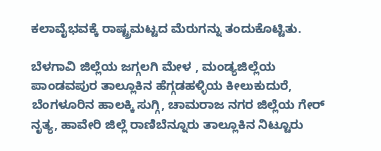ಕಲಾವೈಭವಕ್ಕೆ ರಾಷ್ಟ್ರಮಟ್ಟದ ಮೆರುಗನ್ನು ತಂದುಕೊಟ್ಟಿತು.

ಬೆಳಗಾವಿ ಜಿಲ್ಲೆಯ ಜಗ್ಗಲಗಿ ಮೇಳ , ಮಂಡ್ಯಜಿಲ್ಲೆಯ ಪಾಂಡವಪುರ ತಾಲ್ಲೂಕಿನ ಹೆಗ್ಗಡಹಳ್ಳಿಯ ಕೀಲುಕುದುರೆ, ಬೆಂಗಳೂರಿನ ಹಾಲಕ್ಕಿ ಸುಗ್ಗಿ, ಚಾಮರಾಜ ನಗರ ಜಿಲ್ಲೆಯ ಗೇರ್ ನೃತ್ಯ, ಹಾವೇರಿ ಜಿಲ್ಲೆ ರಾಣಿಬೆನ್ನೂರು ತಾಲ್ಲೂಕಿನ ನಿಟ್ಟೂರು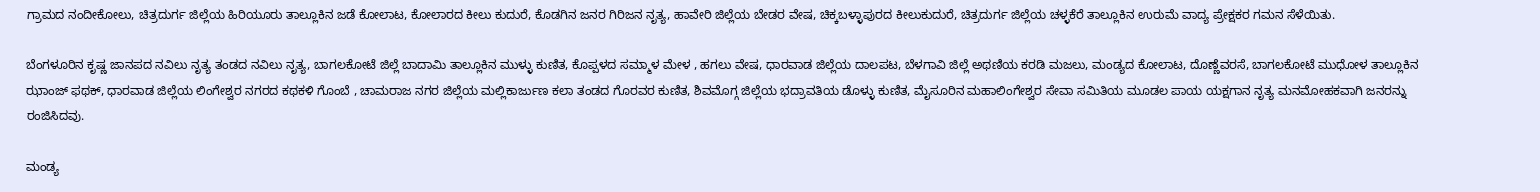ಗ್ರಾಮದ ನಂದೀಕೋಲು, ಚಿತ್ರದುರ್ಗ ಜಿಲ್ಲೆಯ ಹಿರಿಯೂರು ತಾಲ್ಲೂಕಿನ ಜಡೆ ಕೋಲಾಟ, ಕೋಲಾರದ ಕೀಲು ಕುದುರೆ, ಕೊಡಗಿನ ಜನರ ಗಿರಿಜನ ನೃತ್ಯ, ಹಾವೇರಿ ಜಿಲ್ಲೆಯ ಬೇಡರ ವೇಷ, ಚಿಕ್ಕಬಳ್ಳಾಪುರದ ಕೀಲುಕುದುರೆ, ಚಿತ್ರದುರ್ಗ ಜಿಲ್ಲೆಯ ಚಳ್ಳಕೆರೆ ತಾಲ್ಲೂಕಿನ ಉರುಮೆ ವಾದ್ಯ ಪ್ರೇಕ್ಷಕರ ಗಮನ ಸೆಳೆಯಿತು.

ಬೆಂಗಳೂರಿನ ಕೃಷ್ಣ ಜಾನಪದ ನವಿಲು ನೃತ್ಯ ತಂಡದ ನವಿಲು ನೃತ್ಯ, ಬಾಗಲಕೋಟೆ ಜಿಲ್ಲೆ ಬಾದಾಮಿ ತಾಲ್ಲೂಕಿನ ಮುಳ್ಳು ಕುಣಿತ, ಕೊಪ್ಪಳದ ಸಮ್ಮಾಳ ಮೇಳ , ಹಗಲು ವೇಷ, ಧಾರವಾಡ ಜಿಲ್ಲೆಯ ದಾಲಪಟ, ಬೆಳಗಾವಿ ಜಿಲ್ಲೆ ಅಥಣಿಯ ಕರಡಿ ಮಜಲು, ಮಂಡ್ಯದ ಕೋಲಾಟ, ದೊಣ್ಣೆವರಸೆ, ಬಾಗಲಕೋಟೆ ಮುಧೋಳ ತಾಲ್ಲೂಕಿನ ಝಾಂಜ್ ಫಥಕ್, ಧಾರವಾಡ ಜಿಲ್ಲೆಯ ಲಿಂಗೇಶ್ವರ ನಗರದ ಕಥಕಳಿ ಗೊಂಬೆ , ಚಾಮರಾಜ ನಗರ ಜಿಲ್ಲೆಯ ಮಲ್ಲಿಕಾರ್ಜುಣ ಕಲಾ ತಂಡದ ಗೊರವರ ಕುಣಿತ, ಶಿವಮೊಗ್ಗ ಜಿಲ್ಲೆಯ ಭದ್ರಾವತಿಯ ಡೊಳ್ಳು ಕುಣಿತ, ಮೈಸೂರಿನ ಮಹಾಲಿಂಗೇಶ್ವರ ಸೇವಾ ಸಮಿತಿಯ ಮೂಡಲ ಪಾಯ ಯಕ್ಷಗಾನ ನೃತ್ಯ ಮನಮೋಹಕವಾಗಿ ಜನರನ್ನು ರಂಜಿಸಿದವು.

ಮಂಡ್ಯ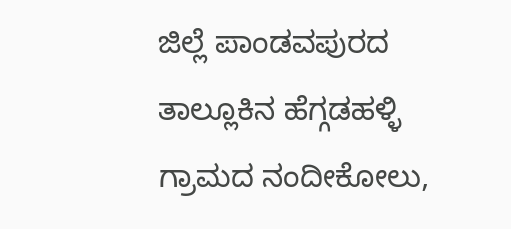ಜಿಲ್ಲೆ ಪಾಂಡವಪುರದ ತಾಲ್ಲೂಕಿನ ಹೆಗ್ಗಡಹಳ್ಳಿ ಗ್ರಾಮದ ನಂದೀಕೋಲು,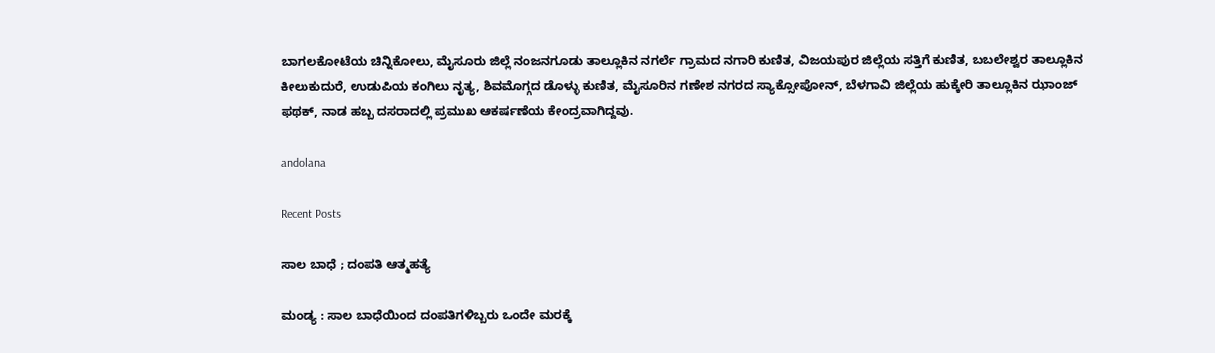ಬಾಗಲಕೋಟೆಯ ಚಿನ್ನಿಕೋಲು, ಮೈಸೂರು ಜಿಲ್ಲೆ ನಂಜನಗೂಡು ತಾಲ್ಲೂಕಿನ ನಗರ್ಲೆ ಗ್ರಾಮದ ನಗಾರಿ ಕುಣಿತ, ವಿಜಯಪುರ ಜಿಲ್ಲೆಯ ಸತ್ತಿಗೆ ಕುಣಿತ, ಬಬಲೇಶ್ವರ ತಾಲ್ಲೂಕಿನ ಕೀಲುಕುದುರೆ, ಉಡುಪಿಯ ಕಂಗಿಲು ನೃತ್ಯ, ಶಿವಮೊಗ್ಗದ ಡೊಳ್ಳು ಕುಣಿತ, ಮೈಸೂರಿನ ಗಣೇಶ ನಗರದ ಸ್ಯಾಕ್ಸೋಪೋನ್, ಬೆಳಗಾವಿ ಜಿಲ್ಲೆಯ ಹುಕ್ಕೇರಿ ತಾಲ್ಲೂಕಿನ ಝಾಂಜ್ ಫಥಕ್, ನಾಡ ಹಬ್ಬ ದಸರಾದಲ್ಲಿ ಪ್ರಮುಖ ಆಕರ್ಷಣೆಯ ಕೇಂದ್ರವಾಗಿದ್ದವು.

andolana

Recent Posts

ಸಾಲ ಬಾಧೆ ; ದಂಪತಿ ಆತ್ಮಹತ್ಯೆ

ಮಂಡ್ಯ : ಸಾಲ ಬಾಧೆಯಿಂದ ದಂಪತಿಗಳಿಬ್ಬರು ಒಂದೇ ಮರಕ್ಕೆ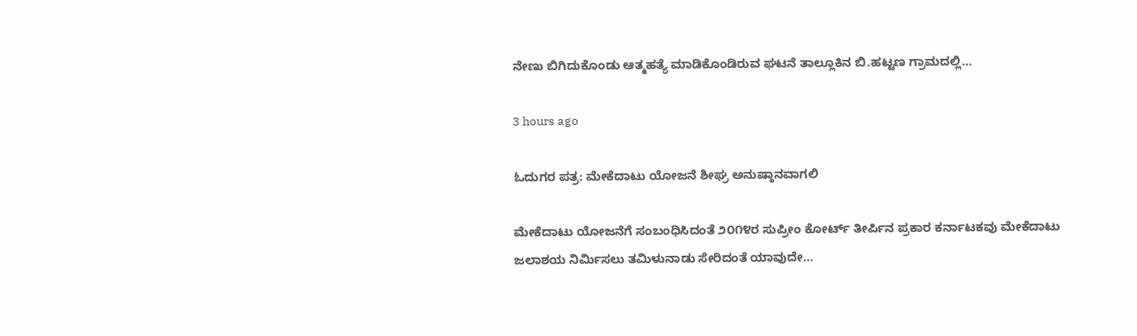ನೇಣು ಬಿಗಿದುಕೊಂಡು ಆತ್ಮಹತ್ಯೆ ಮಾಡಿಕೊಂಡಿರುವ ಘಟನೆ ತಾಲ್ಲೂಕಿನ ಬಿ.ಹಟ್ಟಣ ಗ್ರಾಮದಲ್ಲಿ…

3 hours ago

ಓದುಗರ ಪತ್ರ: ಮೇಕೆದಾಟು ಯೋಜನೆ ಶೀಘ್ರ ಅನುಷ್ಠಾನವಾಗಲಿ

ಮೇಕೆದಾಟು ಯೋಜನೆಗೆ ಸಂಬಂಧಿಸಿದಂತೆ ೨೦೧೪ರ ಸುಪ್ರೀಂ ಕೋರ್ಟ್ ತೀರ್ಪಿನ ಪ್ರಕಾರ ಕರ್ನಾಟಕವು ಮೇಕೆದಾಟು ಜಲಾಶಯ ನಿರ್ಮಿಸಲು ತಮಿಳುನಾಡು ಸೇರಿದಂತೆ ಯಾವುದೇ…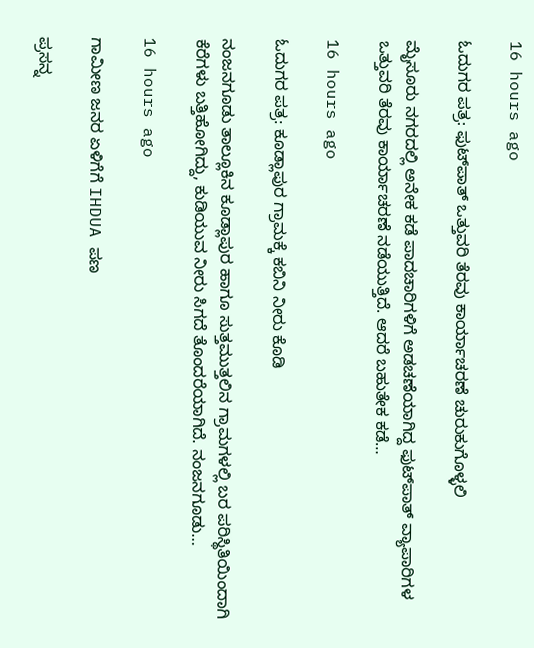16 hours ago

ಓದುಗರ ಪತ್ರ: ಫುಟ್‌ಪಾತ್ ಒತ್ತುವರಿ ತೆರವು ಕಾರ್ಯಾಚರಣೆ ಚುರುಕುಗೊಳ್ಳಲಿ

ಮೈಸೂರು ನಗರದಲ್ಲಿ ಅನೇಕ ಕಡೆ ಪಾದಚಾರಿಗಳಿಗೆ ಅಡಚಣೆಯಾಗಿದ್ದ ಫುಟ್‌ಪಾತ್ ವ್ಯಾಪಾರಿಗಳ ಒತ್ತುವರಿ ತೆರವು ಕಾರ್ಯಾಚರಣೆ ನಡೆಯುತ್ತಿದೆ. ಆದರೆ ಬಹುತೇಕ ಕಡೆ…

16 hours ago

ಓದುಗರ ಪತ್ರ: ಕೂಡ್ಲಾಪುರ ಗ್ರಾಮಕ್ಕೆ ಕಬಿನಿ ನೀರು ಕೊಡಿ

ನಂಜನಗೂಡು ತಾಲ್ಲೂಕಿನ ಕೂಡ್ಲಾಪುರ ಹಾಗೂ ಸುತ್ತಮುತ್ತಲಿನ ಗ್ರಾಮಗಳಲ್ಲಿ ಬರ ಪರಿಸ್ಥಿತಿಯಿಂದಾಗಿ ಕೆರೆಗಳು ಬತ್ತಿಹೋಗಿದ್ದು, ಕುಡಿಯುವ ನೀರು ಸಿಗದೆ ತೊಂದರೆಯಾಗಿದೆ. ನಂಜನಗೂಡು…

16 hours ago

ಗಾಮೀಣ ಜನರ ಏಳಿಗೆಗೆ IHDUA ಪಣ

ಪ್ರಸನ್ನ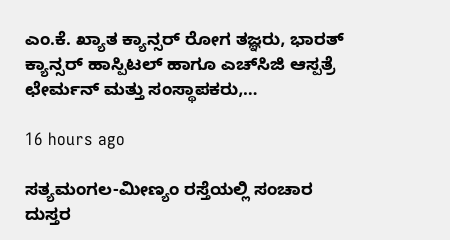ಎಂ.ಕೆ. ಖ್ಯಾತ ಕ್ಯಾನ್ಸರ್ ರೋಗ ತಜ್ಞರು, ಭಾರತ್ ಕ್ಯಾನ್ಸರ್ ಹಾಸ್ಪಿಟಲ್ ಹಾಗೂ ಎಚ್‌ಸಿಜಿ ಆಸ್ಪತ್ರೆ ಛೇರ್ಮನ್ ಮತ್ತು ಸಂಸ್ಥಾಪಕರು,…

16 hours ago

ಸತ್ಯಮಂಗಲ-ಮೀಣ್ಯಂ ರಸ್ತೆಯಲ್ಲಿ ಸಂಚಾರ ದುಸ್ತರ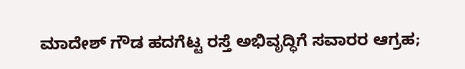ಮಾದೇಶ್ ಗೌಡ ಹದಗೆಟ್ಟ ರಸ್ತೆ ಅಭಿವೃದ್ಧಿಗೆ ಸವಾರರ ಆಗ್ರಹ;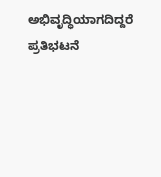ಅಭಿವೃದ್ಧಿಯಾಗದಿದ್ದರೆ ಪ್ರತಿಭಟನೆ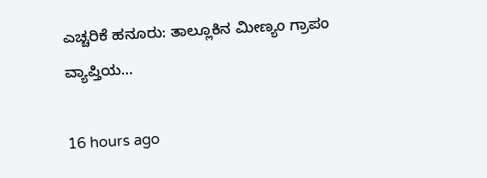ಎಚ್ಚರಿಕೆ ಹನೂರು: ತಾಲ್ಲೂಕಿನ ಮೀಣ್ಯಂ ಗ್ರಾಪಂ ವ್ಯಾಪ್ತಿಯ…

16 hours ago